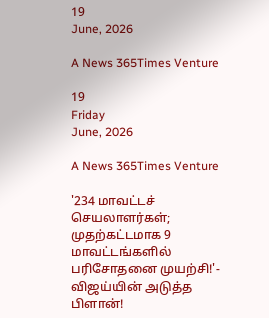19
June, 2026

A News 365Times Venture

19
Friday
June, 2026

A News 365Times Venture

'234 மாவட்டச் செயலாளர்கள்; முதற்கட்டமாக 9 மாவட்டங்களில் பரிசோதனை முயற்சி!'- விஜய்யின் அடுத்த பிளான்!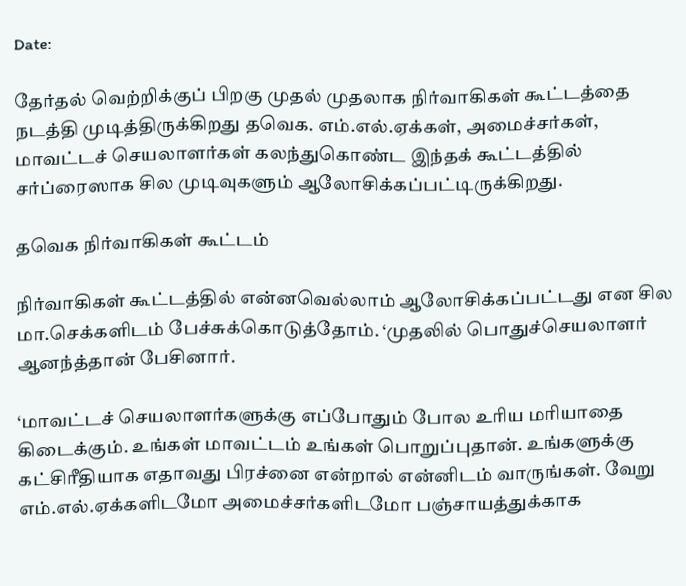Date:

தேர்தல் வெற்றிக்குப் பிறகு முதல் முதலாக நிர்வாகிகள் கூட்டத்தை நடத்தி முடித்திருக்கிறது தவெக. எம்.எல்.ஏக்கள், அமைச்சர்கள், மாவட்டச் செயலாளர்கள் கலந்துகொண்ட இந்தக் கூட்டத்தில் சர்ப்ரைஸாக சில முடிவுகளும் ஆலோசிக்கப்பட்டிருக்கிறது.

தவெக நிர்வாகிகள் கூட்டம்

நிர்வாகிகள் கூட்டத்தில் என்னவெல்லாம் ஆலோசிக்கப்பட்டது என சில மா.செக்களிடம் பேச்சுக்கொடுத்தோம். ‘முதலில் பொதுச்செயலாளர் ஆனந்த்தான் பேசினார்.

‘மாவட்டச் செயலாளர்களுக்கு எப்போதும் போல உரிய மரியாதை கிடைக்கும். உங்கள் மாவட்டம் உங்கள் பொறுப்புதான். உங்களுக்கு கட்சிரீதியாக எதாவது பிரச்னை என்றால் என்னிடம் வாருங்கள். வேறு எம்.எல்.ஏக்களிடமோ அமைச்சர்களிடமோ பஞ்சாயத்துக்காக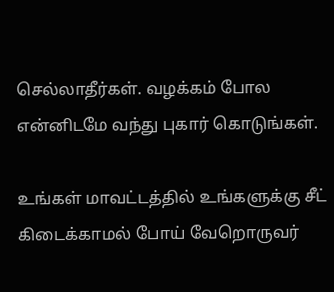செல்லாதீர்கள். வழக்கம் போல என்னிடமே வந்து புகார் கொடுங்கள்.

உங்கள் மாவட்டத்தில் உங்களுக்கு சீட் கிடைக்காமல் போய் வேறொருவர்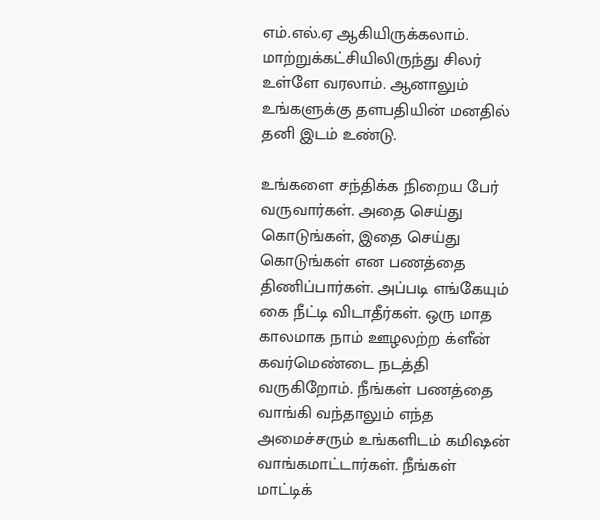எம்.எல்.ஏ ஆகியிருக்கலாம். மாற்றுக்கட்சியிலிருந்து சிலர் உள்ளே வரலாம். ஆனாலும் உங்களுக்கு தளபதியின் மனதில் தனி இடம் உண்டு.

உங்களை சந்திக்க நிறைய பேர் வருவார்கள். அதை செய்து கொடுங்கள், இதை செய்து கொடுங்கள் என பணத்தை திணிப்பார்கள். அப்படி எங்கேயும் கை நீட்டி விடாதீர்கள். ஒரு மாத காலமாக நாம் ஊழலற்ற க்ளீன் கவர்மெண்டை நடத்தி வருகிறோம். நீங்கள் பணத்தை வாங்கி வந்தாலும் எந்த அமைச்சரும் உங்களிடம் கமிஷன் வாங்கமாட்டார்கள். நீங்கள் மாட்டிக்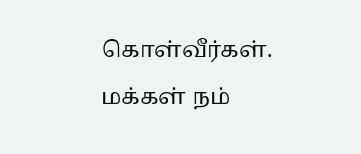கொள்வீர்கள். மக்கள் நம்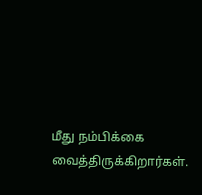மீது நம்பிக்கை வைத்திருக்கிறார்கள்.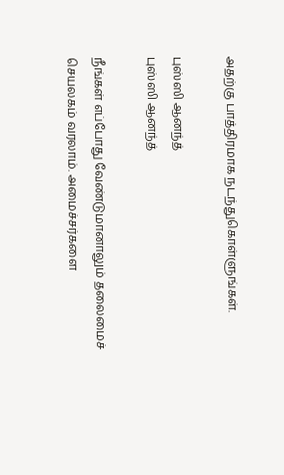அதற்கு பாத்திரமாக நடந்துகொள்ளுங்கள்.

புஸ்ஸி ஆனந்த்
புஸ்ஸி ஆனந்த்

நீங்கள் எப்போது வேண்டுமானாலும் தலைமைச் செயலகம் வரலாம். அமைச்சர்களை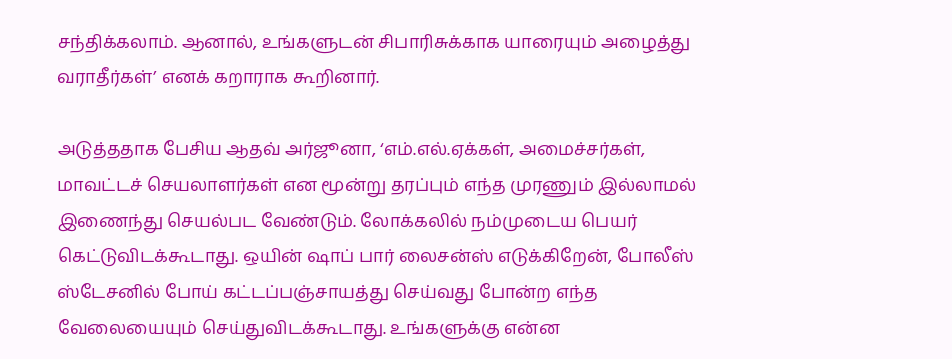சந்திக்கலாம். ஆனால், உங்களுடன் சிபாரிசுக்காக யாரையும் அழைத்து வராதீர்கள்’ எனக் கறாராக கூறினார்.

அடுத்ததாக பேசிய ஆதவ் அர்ஜூனா, ‘எம்.எல்.ஏக்கள், அமைச்சர்கள், மாவட்டச் செயலாளர்கள் என மூன்று தரப்பும் எந்த முரணும் இல்லாமல் இணைந்து செயல்பட வேண்டும். லோக்கலில் நம்முடைய பெயர் கெட்டுவிடக்கூடாது. ஒயின் ஷாப் பார் லைசன்ஸ் எடுக்கிறேன், போலீஸ் ஸ்டேசனில் போய் கட்டப்பஞ்சாயத்து செய்வது போன்ற எந்த வேலையையும் செய்துவிடக்கூடாது. உங்களுக்கு என்ன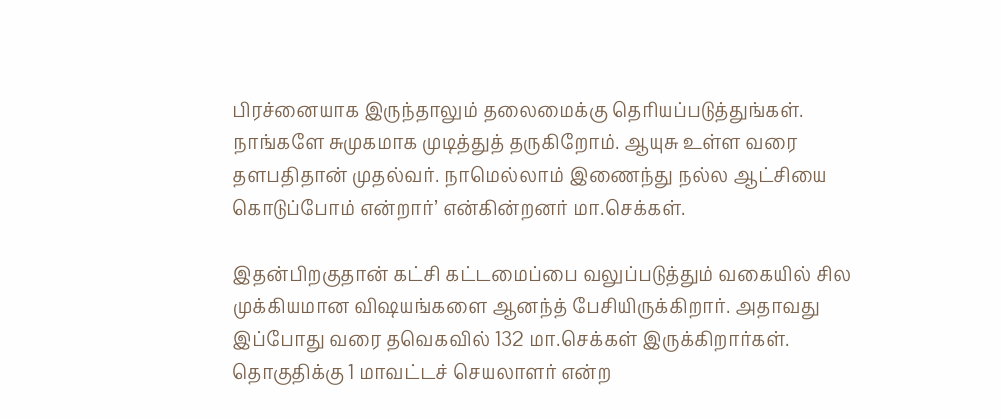பிரச்னையாக இருந்தாலும் தலைமைக்கு தெரியப்படுத்துங்கள். நாங்களே சுமுகமாக முடித்துத் தருகிறோம். ஆயுசு உள்ள வரை தளபதிதான் முதல்வர். நாமெல்லாம் இணைந்து நல்ல ஆட்சியை கொடுப்போம் என்றார்’ என்கின்றனர் மா.செக்கள்.

இதன்பிறகுதான் கட்சி கட்டமைப்பை வலுப்படுத்தும் வகையில் சில முக்கியமான விஷயங்களை ஆனந்த் பேசியிருக்கிறார். அதாவது இப்போது வரை தவெகவில் 132 மா.செக்கள் இருக்கிறார்கள். தொகுதிக்கு 1 மாவட்டச் செயலாளர் என்ற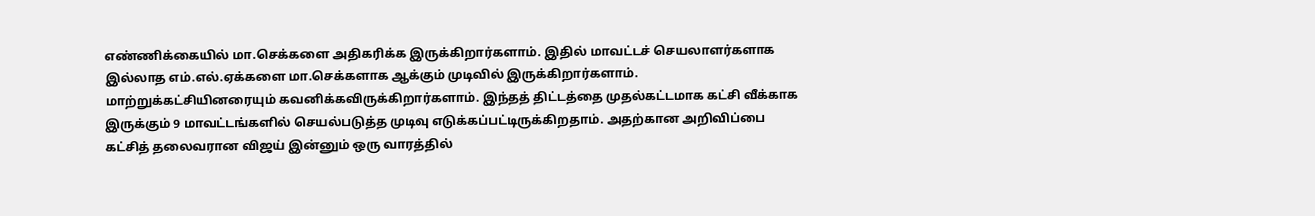எண்ணிக்கையில் மா.செக்களை அதிகரிக்க இருக்கிறார்களாம். இதில் மாவட்டச் செயலாளர்களாக இல்லாத எம்.எல்.ஏக்களை மா.செக்களாக ஆக்கும் முடிவில் இருக்கிறார்களாம். மாற்றுக்கட்சியினரையும் கவனிக்கவிருக்கிறார்களாம். இந்தத் திட்டத்தை முதல்கட்டமாக கட்சி வீக்காக இருக்கும் 9 மாவட்டங்களில் செயல்படுத்த முடிவு எடுக்கப்பட்டிருக்கிறதாம். அதற்கான அறிவிப்பை கட்சித் தலைவரான விஜய் இன்னும் ஒரு வாரத்தில்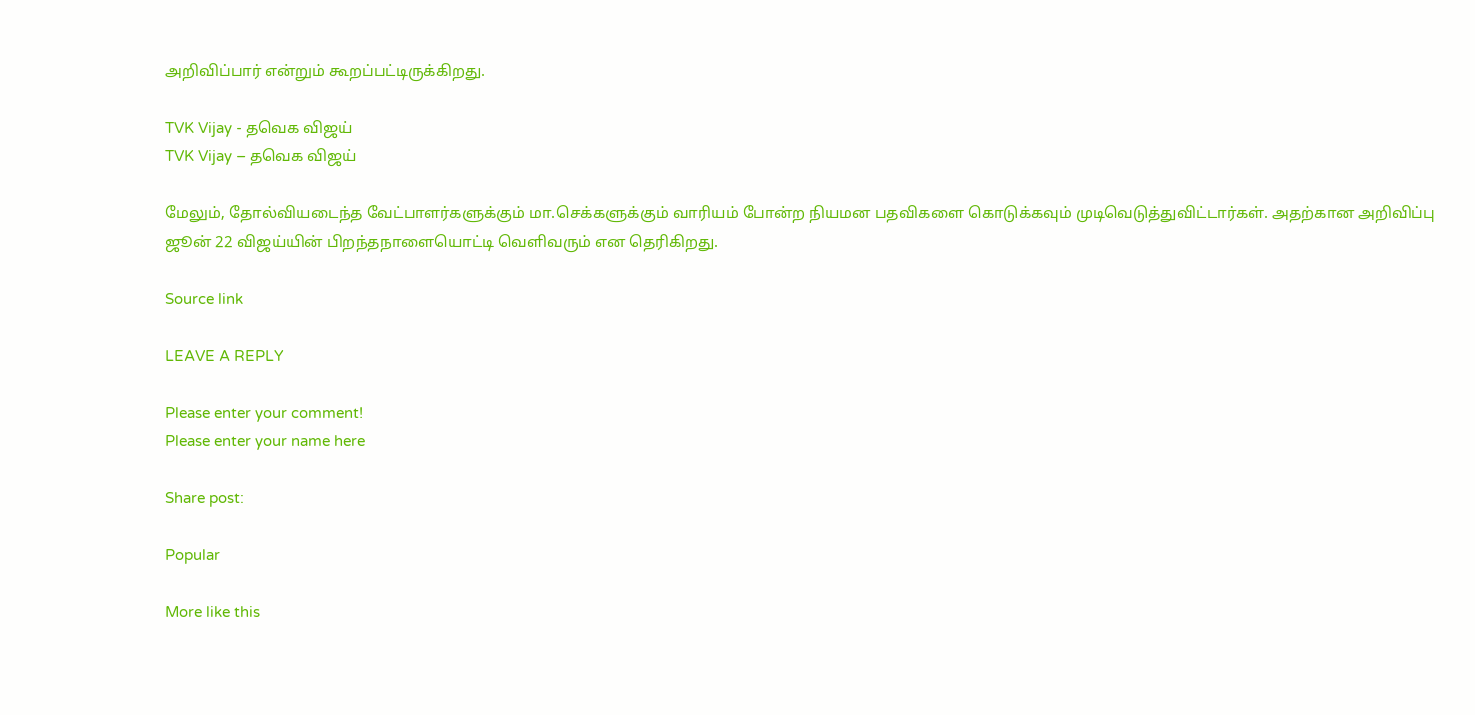அறிவிப்பார் என்றும் கூறப்பட்டிருக்கிறது.

TVK Vijay - தவெக விஜய்
TVK Vijay – தவெக விஜய்

மேலும், தோல்வியடைந்த வேட்பாளர்களுக்கும் மா.செக்களுக்கும் வாரியம் போன்ற நியமன பதவிகளை கொடுக்கவும் முடிவெடுத்துவிட்டார்கள். அதற்கான அறிவிப்பு ஜூன் 22 விஜய்யின் பிறந்தநாளையொட்டி வெளிவரும் என தெரிகிறது.

Source link

LEAVE A REPLY

Please enter your comment!
Please enter your name here

Share post:

Popular

More like this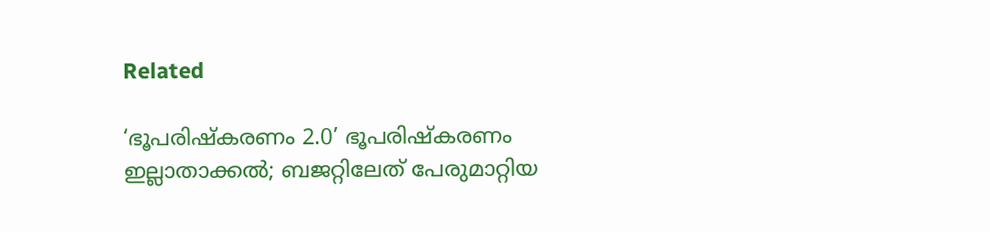Related

‘ഭൂപരിഷ്‌കരണം 2.0’ ഭൂപരിഷ്‌കരണം ഇല്ലാതാക്കല്‍; ബജറ്റിലേത് പേരുമാറ്റിയ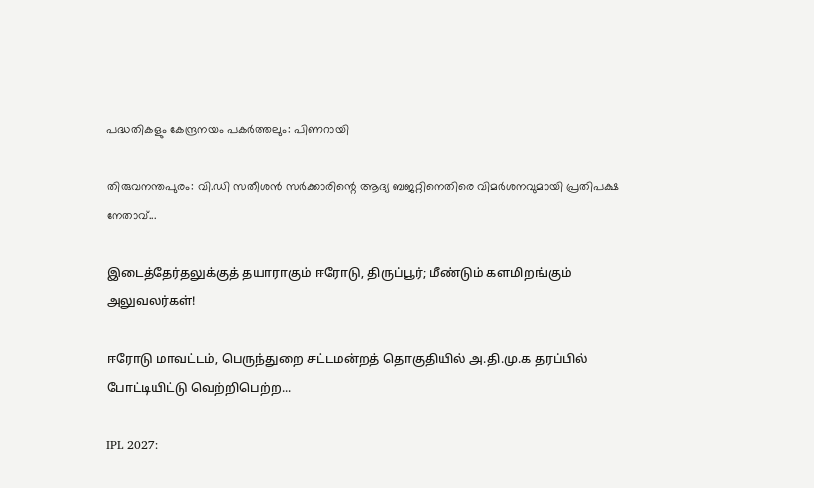പദ്ധതികളും കേന്ദ്രനയം പകര്‍ത്തലും: പിണറായി

തിരുവനന്തപുരം: വി.ഡി സതീശന്‍ സര്‍ക്കാരിന്റെ ആദ്യ ബജറ്റിനെതിരെ വിമര്‍ശനവുമായി പ്രതിപക്ഷ നേതാവ്...

இடைத்தேர்தலுக்குத் தயாராகும் ஈரோடு, திருப்பூர்; மீண்டும் களமிறங்கும் அலுவலர்கள்!

ஈரோடு மாவட்டம், பெருந்துறை சட்டமன்றத் தொகுதியில் அ.தி.மு.க தரப்பில் போட்டியிட்டு வெற்றிபெற்ற...

IPL 2027: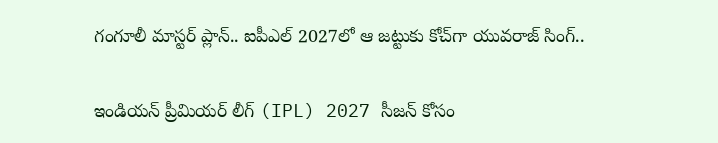గంగూలీ మాస్టర్ ప్లాన్.. ఐపీఎల్ 2027లో ఆ జట్టుకు కోచ్‌గా యువరాజ్ సింగ్..

ఇండియన్ ప్రీమియర్ లీగ్ (IPL) 2027 సీజన్ కోసం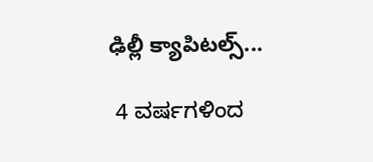ఢిల్లీ క్యాపిటల్స్...

 4 ವರ್ಷಗಳಿಂದ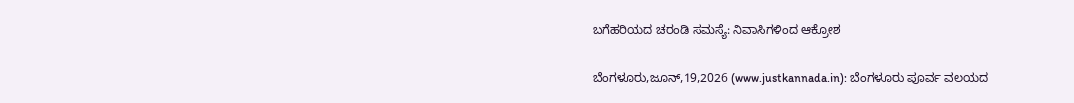ಬಗೆಹರಿಯದ ಚರಂಡಿ ಸಮಸ್ಯೆ: ನಿವಾಸಿಗಳಿಂದ ಆಕ್ರೋಶ

ಬೆಂಗಳೂರು,ಜೂನ್,19,2026 (www.justkannada.in): ಬೆಂಗಳೂರು ಪೂರ್ವ ವಲಯದ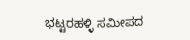ಭಟ್ಟರಹಳ್ಳಿ ಸಮೀಪದ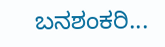ಬನಶಂಕರಿ...